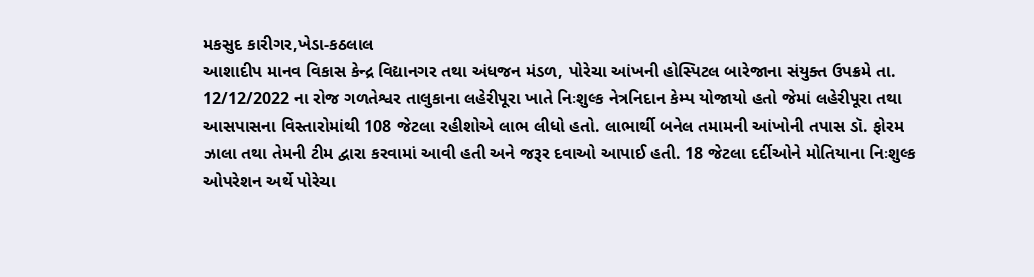મકસુદ કારીગર,ખેડા-કઠલાલ
આશાદીપ માનવ વિકાસ કેન્દ્ર વિદ્યાનગર તથા અંધજન મંડળ, પોરેચા આંખની હોસ્પિટલ બારેજાના સંયુક્ત ઉપક્રમે તા. 12/12/2022 ના રોજ ગળતેશ્વર તાલુકાના લહેરીપૂરા ખાતે નિઃશુલ્ક નેત્રનિદાન કેમ્પ યોજાયો હતો જેમાં લહેરીપૂરા તથા આસપાસના વિસ્તારોમાંથી 108 જેટલા રહીશોએ લાભ લીધો હતો. લાભાર્થી બનેલ તમામની આંખોની તપાસ ડૉ. ફોરમ ઝાલા તથા તેમની ટીમ દ્વારા કરવામાં આવી હતી અને જરૂર દવાઓ આપાઈ હતી. 18 જેટલા દર્દીઓને મોતિયાના નિઃશુલ્ક ઓપરેશન અર્થે પોરેચા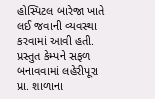હોસ્પિટલ બારેજા ખાતે લઈ જવાની વ્યવસ્થા કરવામાં આવી હતી. પ્રસ્તુત કેમ્પને સફળ બનાવવામાં લહેરીપૂરા પ્રા. શાળાના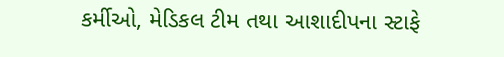કર્મીઓ, મેડિકલ ટીમ તથા આશાદીપના સ્ટાફે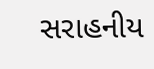સરાહનીય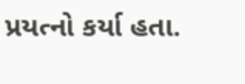પ્રયત્નો કર્યા હતા.